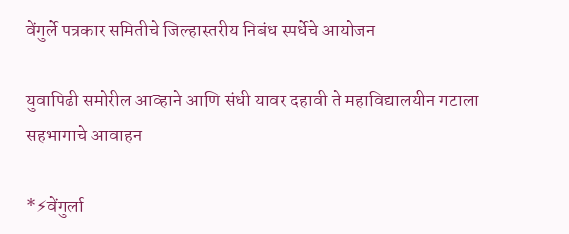वेंगुर्ले पत्रकार समितीचे जिल्हास्तरीय निबंध स्पर्धेचे आयोजन

युवापिढी समोरील आव्हाने आणि संधी यावर दहावी ते महाविद्यालयीन गटाला सहभागाचे आवाहन

*⚡वेंगुर्ला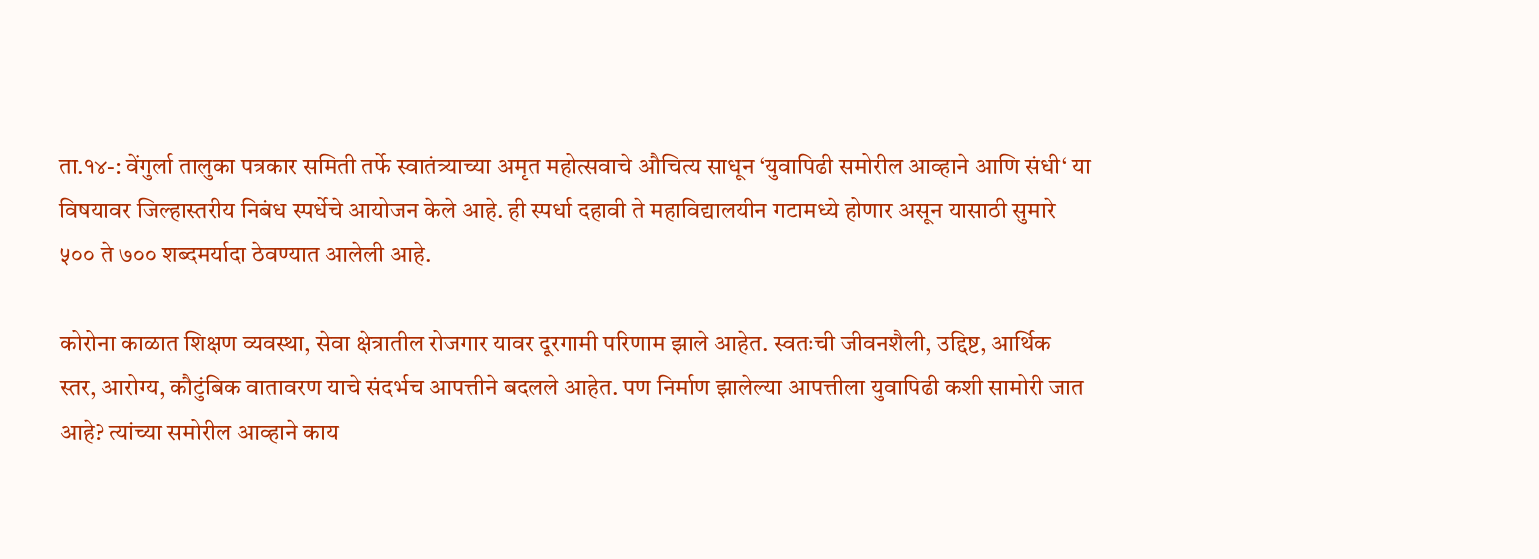ता.१४-: वेंगुर्ला तालुका पत्रकार समिती तर्फे स्वातंत्र्याच्या अमृत महोत्सवाचे औचित्य साधून ‘युवापिढी समोरील आव्हाने आणि संधी‘ या विषयावर जिल्हास्तरीय निबंध स्पर्धेचे आयोजन केले आहे. ही स्पर्धा दहावी ते महाविद्यालयीन गटामध्ये होणार असून यासाठी सुमारे ५०० ते ७०० शब्दमर्यादा ठेवण्यात आलेली आहे.

कोरोना काळात शिक्षण व्यवस्था, सेवा क्षेत्रातील रोजगार यावर दूरगामी परिणाम झाले आहेत. स्वतःची जीवनशैली, उद्दिष्ट, आर्थिक स्तर, आरोग्य, कौटुंबिक वातावरण याचे संदर्भच आपत्तीने बदलले आहेत. पण निर्माण झालेल्या आपत्तीला युवापिढी कशी सामोरी जात आहे? त्यांच्या समोरील आव्हाने काय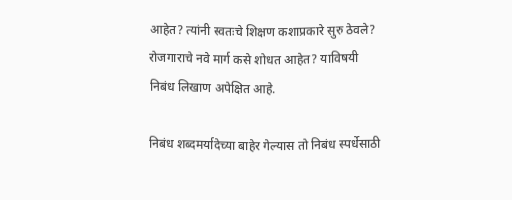आहेत? त्यांनी स्वतःचे शिक्षण कशाप्रकारे सुरु ठेवले? रोजगाराचे नवे मार्ग कसे शोधत आहेत? याविषयी निबंध लिखाण अपेक्षित आहे.

निबंध शब्दमर्यादेच्या बाहेर गेल्यास तो निबंध स्पर्धेसाठी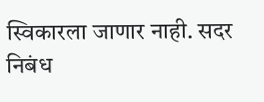स्विकारला जाणार नाही. सदर निबंध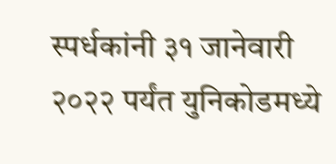स्पर्धकांनी ३१ जानेवारी २०२२ पर्यंत युनिकोडमध्ये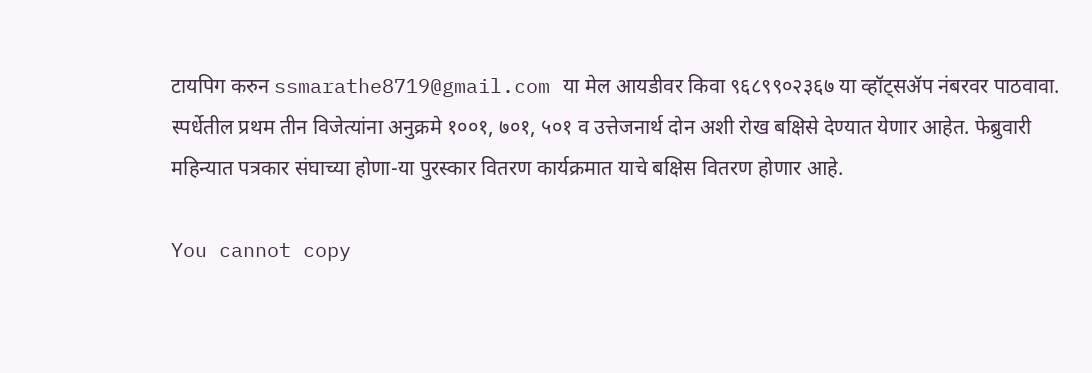टायपिग करुन ssmarathe8719@gmail.com या मेल आयडीवर किवा ९६८९९०२३६७ या व्हॉट्सॲप नंबरवर पाठवावा. स्पर्धेतील प्रथम तीन विजेत्यांना अनुक्रमे १००१, ७०१, ५०१ व उत्तेजनार्थ दोन अशी रोख बक्षिसे देण्यात येणार आहेत. फेब्रुवारी महिन्यात पत्रकार संघाच्या होणा-या पुरस्कार वितरण कार्यक्रमात याचे बक्षिस वितरण होणार आहे.

You cannot copy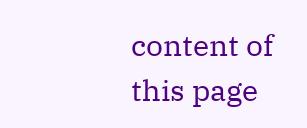content of this page